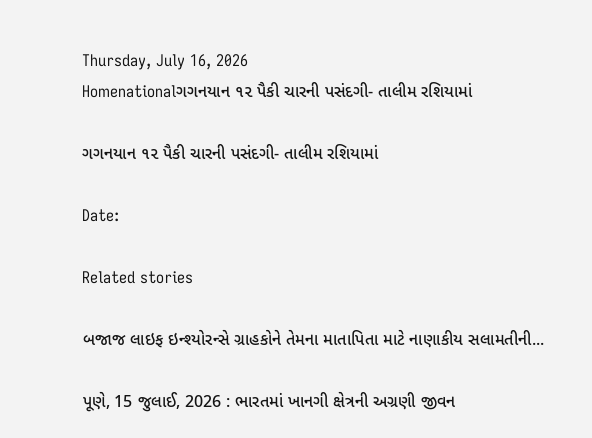Thursday, July 16, 2026
Homenationalગગનયાન ૧૨ પૈકી ચારની પસંદગી- તાલીમ રશિયામાં

ગગનયાન ૧૨ પૈકી ચારની પસંદગી- તાલીમ રશિયામાં

Date:

Related stories

બજાજ લાઇફ ઇન્શ્યોરન્સે ગ્રાહકોને તેમના માતાપિતા માટે નાણાકીય સલામતીની...

પૂણે, 15 જુલાઈ, 2026 : ભારતમાં ખાનગી ક્ષેત્રની અગ્રણી જીવન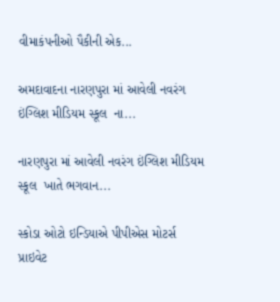વીમાકંપનીઓ પૈકીની એક...

અમદાવાદના નારણપુરા માં આવેલી નવરંગ ઇંગ્લિશ મીડિયમ સ્કૂલ  ના...

નારણપુરા માં આવેલી નવરંગ ઇંગ્લિશ મીડિયમ સ્કૂલ  ખાતે ભગવાન...

સ્કોડા ઓટો ઇન્ડિયાએ પીપીએસ મોટર્સ પ્રાઇવેટ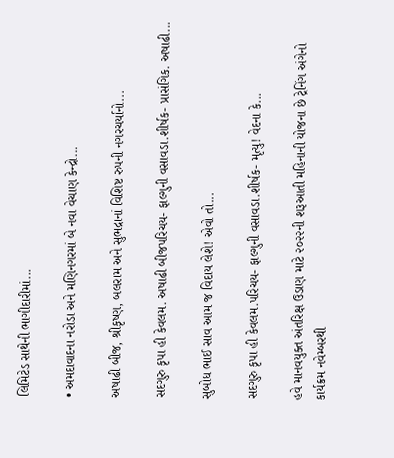લિમિટેડ સાથેની ભાગીદારીમાં...

• અમદાવાદના નરોડા અને મણિનગરમાં બે નવા વેચાણ કેન્દ્રો...

અષાઢી બીજ, શ્રીકૃષ્ણ, બલરામ અને સુભદ્રાનાં વિશિષ્ટ રુપની નગરચર્યાનો...

સદગુરુ કૃપા હી કેવલમ. અષાઢી બીજપરિચય- ફાલ્ગુની વસાવડા.શીર્ષક- પ્રાસંગિક. અષાઢી...

સુબોધ ભાઈ સાવ આમ જ વિદાય લેશે! એવો તો...

સદગુરુ કૃપા હી કેવલમ.પરિચય- ફાલ્ગુની વસાવડા.શીર્ષક- મૃત્યુ! વેદના કે...

હવે માનવયુક્ત અંતરિક્ષ ઉડાણ માટે ૨૦૨૨ની શરૂઆતી મહિનાની યોજના છે ટ્રેનિંગ અંગેનો કાર્યક્રમ નવેમ્બરથી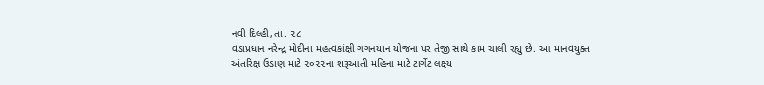નવી દિલ્હી,તા. ૨૮
વડાપ્રધાન નરેન્દ્ર મોદીના મહત્વકાંક્ષી ગગનયાન યોજના પર તેજી સાથે કામ ચાલી રહ્યુ છે. આ માનવયુક્ત અંતરિક્ષ ઉડાણ માટે ૨૦૨૨ના શરૂઆતી મહિના માટે ટાર્ગેટ લક્ષ્ય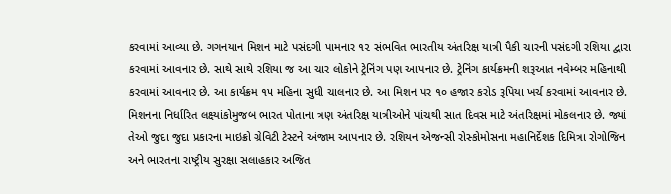કરવામાં આવ્યા છે. ગગનયાન મિશન માટે પસંદગી પામનાર ૧૨ સંભવિત ભારતીય અંતરિક્ષ યાત્રી પૈકી ચારની પસંદગી રશિયા દ્વારા કરવામાં આવનાર છે. સાથે સાથે રશિયા જ આ ચાર લોકોને ટ્રેનિંગ પણ આપનાર છે. ટ્રેનિંગ કાર્યક્રમની શરૂઆત નવેમ્બર મહિનાથી કરવામાં આવનાર છે. આ કાર્યક્રમ ૧૫ મહિના સુધી ચાલનાર છે. આ મિશન પર ૧૦ હજાર કરોડ રૂપિયા ખર્ચ કરવામાં આવનાર છે. મિશનના નિર્ધારિત લક્ષ્યાંકોમુજબ ભારત પોતાના ત્રણ અંતરિક્ષ યાત્રીઓને પાંચથી સાત દિવસ માટે અંતરિક્ષમાં મોકલનાર છે. જ્યાં તેઓ જુદા જુદા પ્રકારના માઇક્રો ગ્રેવિટી ટેસ્ટને અંજામ આપનાર છે. રશિયન એજન્સી રોસ્કોમોસના મહાનિર્દેશક દિમિત્રા રોગોજિન અને ભારતના રાષ્ટ્રીય સુરક્ષા સલાહકાર અજિત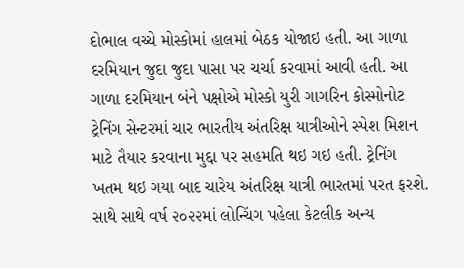દોભાલ વચ્ચે મોસ્કોમાં હાલમાં બેઠક યોજાઇ હતી. આ ગાળા દરમિયાન જુદા જુદા પાસા પર ચર્ચા કરવામાં આવી હતી. આ ગાળા દરમિયાન બંને પક્ષોએ મોસ્કો યુરી ગાગરિન કોસ્મોનોટ ટ્રેનિંગ સેન્ટરમાં ચાર ભારતીય અંતરિક્ષ યાત્રીઓને સ્પેશ મિશન માટે તૈયાર કરવાના મુદ્દા પર સહમતિ થઇ ગઇ હતી. ટ્રેનિંગ ખતમ થઇ ગયા બાદ ચારેય અંતરિક્ષ યાત્રી ભારતમાં પરત ફરશે. સાથે સાથે વર્ષ ૨૦૨૨માં લોન્ચિંગ પહેલા કેટલીક અન્ય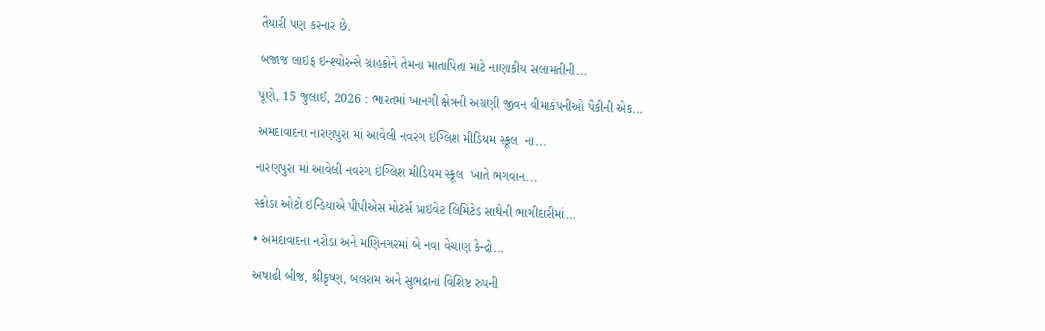તૈયારી પણ કરનાર છે.

બજાજ લાઇફ ઇન્શ્યોરન્સે ગ્રાહકોને તેમના માતાપિતા માટે નાણાકીય સલામતીની...

પૂણે, 15 જુલાઈ, 2026 : ભારતમાં ખાનગી ક્ષેત્રની અગ્રણી જીવન વીમાકંપનીઓ પૈકીની એક...

અમદાવાદના નારણપુરા માં આવેલી નવરંગ ઇંગ્લિશ મીડિયમ સ્કૂલ  ના...

નારણપુરા માં આવેલી નવરંગ ઇંગ્લિશ મીડિયમ સ્કૂલ  ખાતે ભગવાન...

સ્કોડા ઓટો ઇન્ડિયાએ પીપીએસ મોટર્સ પ્રાઇવેટ લિમિટેડ સાથેની ભાગીદારીમાં...

• અમદાવાદના નરોડા અને મણિનગરમાં બે નવા વેચાણ કેન્દ્રો...

અષાઢી બીજ, શ્રીકૃષ્ણ, બલરામ અને સુભદ્રાનાં વિશિષ્ટ રુપની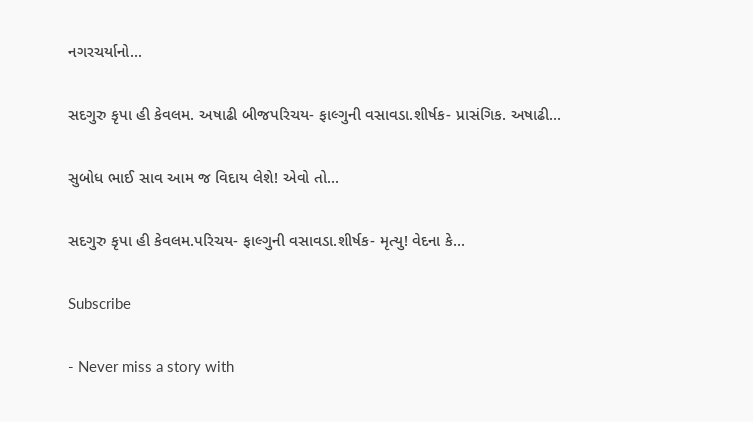નગરચર્યાનો...

સદગુરુ કૃપા હી કેવલમ. અષાઢી બીજપરિચય- ફાલ્ગુની વસાવડા.શીર્ષક- પ્રાસંગિક. અષાઢી...

સુબોધ ભાઈ સાવ આમ જ વિદાય લેશે! એવો તો...

સદગુરુ કૃપા હી કેવલમ.પરિચય- ફાલ્ગુની વસાવડા.શીર્ષક- મૃત્યુ! વેદના કે...

Subscribe

- Never miss a story with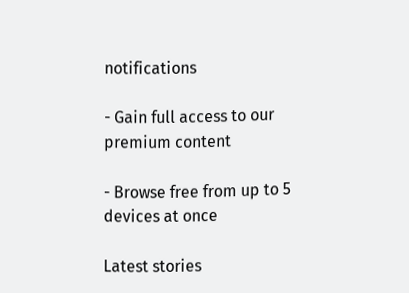notifications

- Gain full access to our premium content

- Browse free from up to 5 devices at once

Latest stories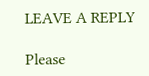LEAVE A REPLY

Please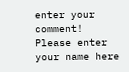enter your comment!
Please enter your name here